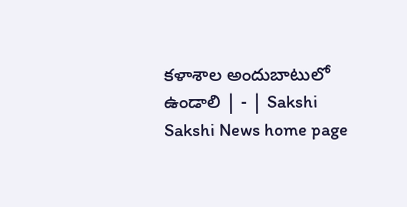కళాశాల అందుబాటులో ఉండాలి | - | Sakshi
Sakshi News home page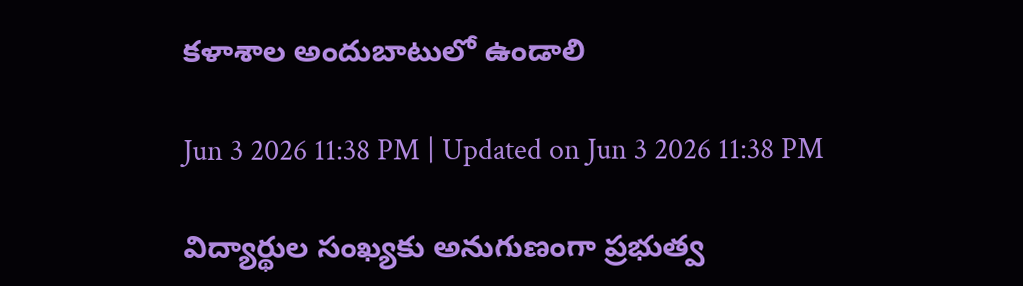కళాశాల అందుబాటులో ఉండాలి

Jun 3 2026 11:38 PM | Updated on Jun 3 2026 11:38 PM

విద్యార్థుల సంఖ్యకు అనుగుణంగా ప్రభుత్వ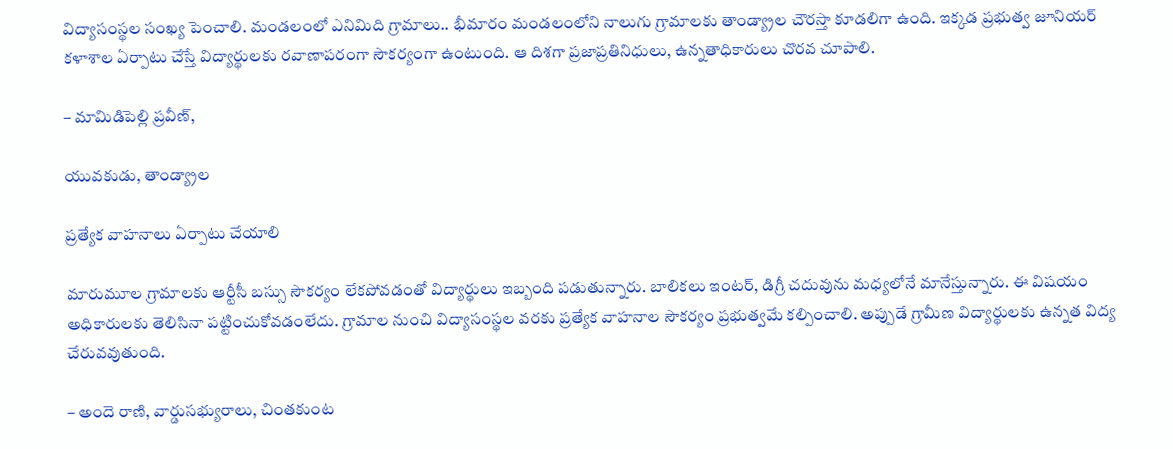విద్యాసంస్థల సంఖ్య పెంచాలి. మండలంలో ఎనిమిది గ్రామాలు.. భీమారం మండలంలోని నాలుగు గ్రామాలకు తాండ్య్రాల చౌరస్తా కూడలిగా ఉంది. ఇక్కడ ప్రభుత్వ జూనియర్‌ కళాశాల ఏర్పాటు చేస్తే విద్యార్థులకు రవాణాపరంగా సౌకర్యంగా ఉంటుంది. ఆ దిశగా ప్రజాప్రతినిధులు, ఉన్నతాధికారులు చొరవ చూపాలి.

– మామిడిపెల్లి ప్రవీణ్‌,

యువకుడు, తాండ్య్రాల

ప్రత్యేక వాహనాలు ఏర్పాటు చేయాలి

మారుమూల గ్రామాలకు ఆర్టీసీ బస్సు సౌకర్యం లేకపోవడంతో విద్యార్థులు ఇబ్బంది పడుతున్నారు. బాలికలు ఇంటర్‌, డిగ్రీ చదువును మధ్యలోనే మానేస్తున్నారు. ఈ విషయం అధికారులకు తెలిసినా పట్టించుకోవడంలేదు. గ్రామాల నుంచి విద్యాసంస్థల వరకు ప్రత్యేక వాహనాల సౌకర్యం ప్రభుత్వమే కల్పించాలి. అప్పుడే గ్రామీణ విద్యార్థులకు ఉన్నత విద్య చేరువవుతుంది.

– అందె రాణి, వార్డుసభ్యురాలు, చింతకుంట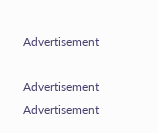Advertisement

Advertisement
Advertisement